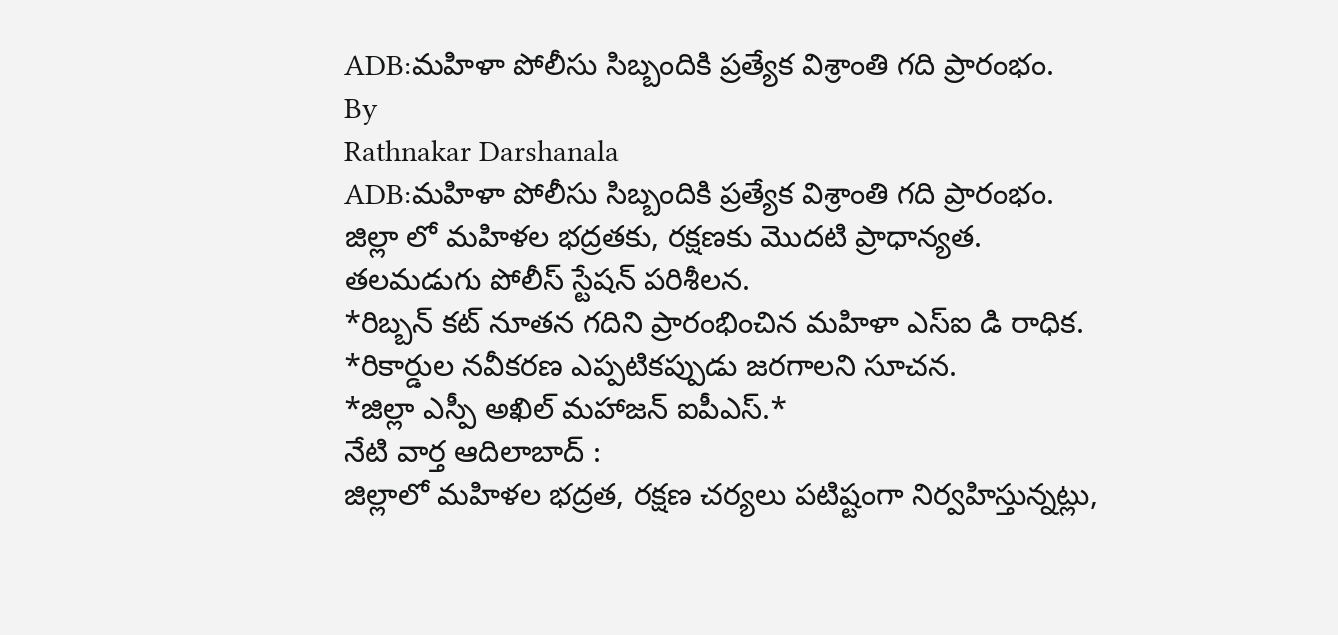ADB:మహిళా పోలీసు సిబ్బందికి ప్రత్యేక విశ్రాంతి గది ప్రారంభం.
By
Rathnakar Darshanala
ADB:మహిళా పోలీసు సిబ్బందికి ప్రత్యేక విశ్రాంతి గది ప్రారంభం.
జిల్లా లో మహిళల భద్రతకు, రక్షణకు మొదటి ప్రాధాన్యత.
తలమడుగు పోలీస్ స్టేషన్ పరిశీలన.
*రిబ్బన్ కట్ నూతన గదిని ప్రారంభించిన మహిళా ఎస్ఐ డి రాధిక.
*రికార్డుల నవీకరణ ఎప్పటికప్పుడు జరగాలని సూచన.
*జిల్లా ఎస్పీ అఖిల్ మహాజన్ ఐపీఎస్.*
నేటి వార్త ఆదిలాబాద్ :
జిల్లాలో మహిళల భద్రత, రక్షణ చర్యలు పటిష్టంగా నిర్వహిస్తున్నట్లు,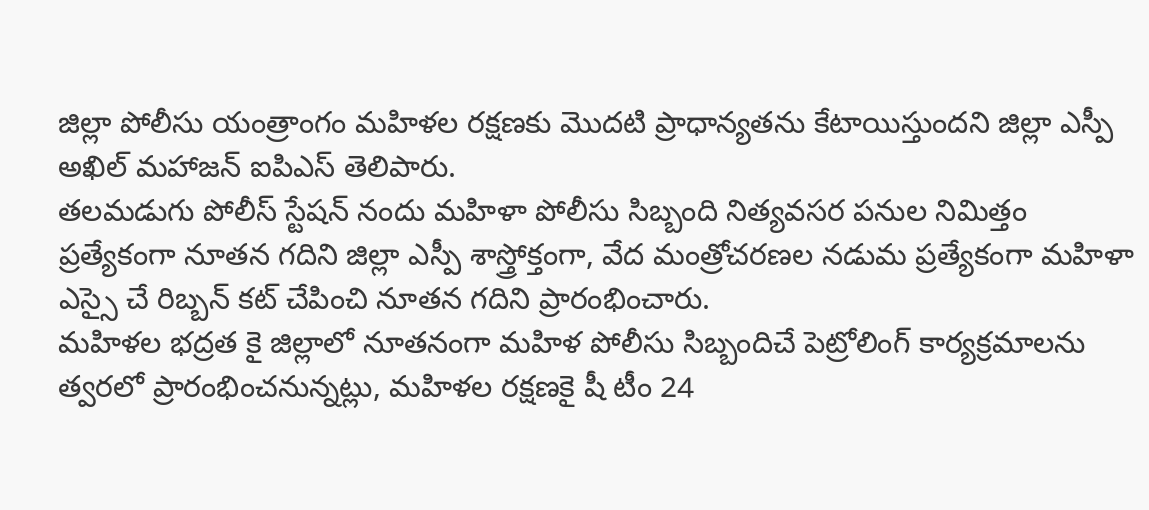జిల్లా పోలీసు యంత్రాంగం మహిళల రక్షణకు మొదటి ప్రాధాన్యతను కేటాయిస్తుందని జిల్లా ఎస్పీ అఖిల్ మహాజన్ ఐపిఎస్ తెలిపారు.
తలమడుగు పోలీస్ స్టేషన్ నందు మహిళా పోలీసు సిబ్బంది నిత్యవసర పనుల నిమిత్తం ప్రత్యేకంగా నూతన గదిని జిల్లా ఎస్పీ శాస్త్రోక్తంగా, వేద మంత్రోచరణల నడుమ ప్రత్యేకంగా మహిళా ఎస్సై చే రిబ్బన్ కట్ చేపించి నూతన గదిని ప్రారంభించారు.
మహిళల భద్రత కై జిల్లాలో నూతనంగా మహిళ పోలీసు సిబ్బందిచే పెట్రోలింగ్ కార్యక్రమాలను త్వరలో ప్రారంభించనున్నట్లు, మహిళల రక్షణకై షీ టీం 24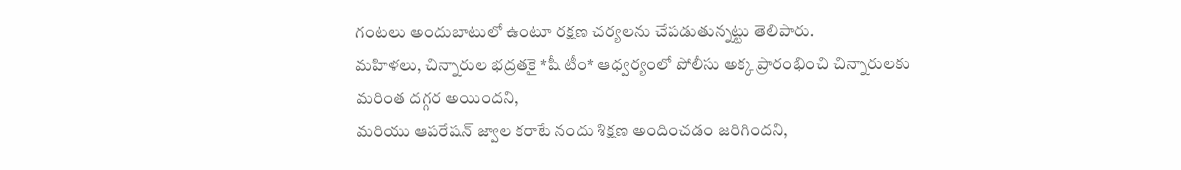గంటలు అందుబాటులో ఉంటూ రక్షణ చర్యలను చేపడుతున్నట్టు తెలిపారు.
మహిళలు, చిన్నారుల భద్రతకై *షీ టీం* ఆధ్వర్యంలో పోలీసు అక్క ప్రారంభించి చిన్నారులకు మరింత దగ్గర అయిందని,
మరియు ఆపరేషన్ జ్వాల కరాటే నందు శిక్షణ అందించడం జరిగిందని,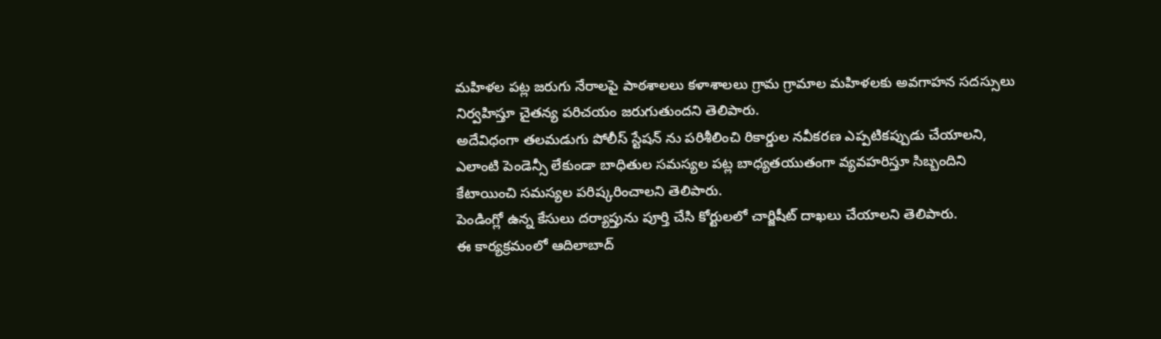మహిళల పట్ల జరుగు నేరాలపై పాఠశాలలు కళాశాలలు గ్రామ గ్రామాల మహిళలకు అవగాహన సదస్సులు నిర్వహిస్తూ చైతన్య పరిచయం జరుగుతుందని తెలిపారు.
అదేవిధంగా తలమడుగు పోలీస్ స్టేషన్ ను పరిశీలించి రికార్డుల నవీకరణ ఎప్పటికప్పుడు చేయాలని,
ఎలాంటి పెండెన్సీ లేకుండా బాధితుల సమస్యల పట్ల బాధ్యతయుతంగా వ్యవహరిస్తూ సిబ్బందిని కేటాయించి సమస్యల పరిష్కరించాలని తెలిపారు.
పెండింగ్లో ఉన్న కేసులు దర్యాప్తును పూర్తి చేసి కోర్టులలో చార్జిషీట్ దాఖలు చేయాలని తెలిపారు.
ఈ కార్యక్రమంలో ఆదిలాబాద్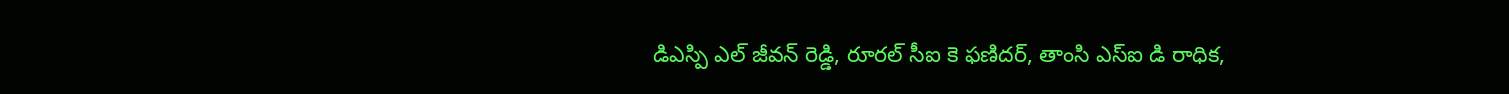డిఎస్పి ఎల్ జీవన్ రెడ్డి, రూరల్ సీఐ కె ఫణిదర్, తాంసి ఎస్ఐ డి రాధిక,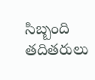సిబ్బంది తదితరులు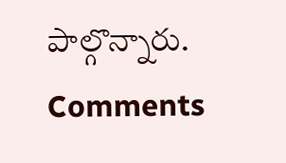పాల్గొన్నారు.
Comments